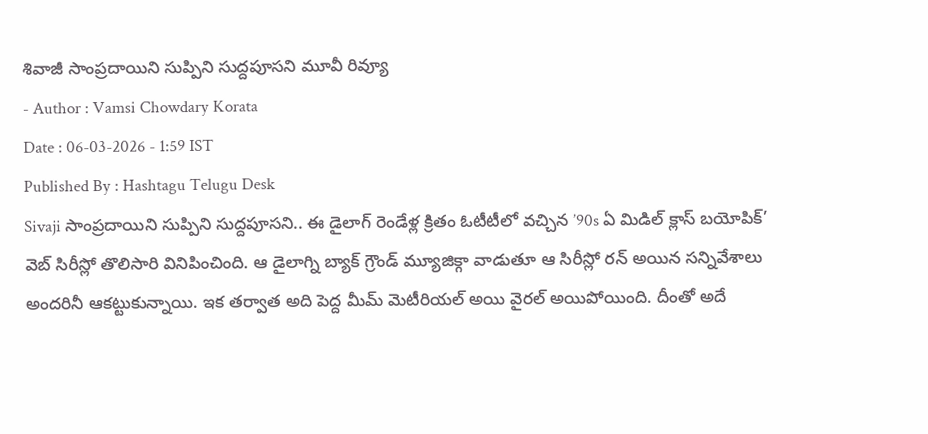శివాజీ సాంప్రదాయిని సుప్పిని సుద్దపూసని మూవీ రివ్యూ
- Author : Vamsi Chowdary Korata
Date : 06-03-2026 - 1:59 IST
Published By : Hashtagu Telugu Desk
Sivaji సాంప్రదాయిని సుప్పిని సుద్దపూసని.. ఈ డైలాగ్ రెండేళ్ల క్రితం ఓటీటీలో వచ్చిన ’90s ఏ మిడిల్ క్లాస్ బయోపిక్’ వెబ్ సిరీస్లో తొలిసారి వినిపించింది. ఆ డైలాగ్ని బ్యాక్ గ్రౌండ్ మ్యూజిక్గా వాడుతూ ఆ సిరీస్లో రన్ అయిన సన్నివేశాలు అందరినీ ఆకట్టుకున్నాయి. ఇక తర్వాత అది పెద్ద మీమ్ మెటీరియల్ అయి వైరల్ అయిపోయింది. దీంతో అదే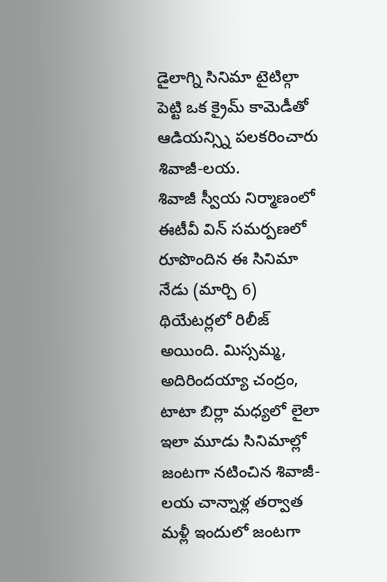డైలాగ్ని సినిమా టైటిల్గా పెట్టి ఒక క్రైమ్ కామెడీతో ఆడియన్స్ని పలకరించారు శివాజీ-లయ.
శివాజీ స్వీయ నిర్మాణంలో ఈటీవీ విన్ సమర్పణలో రూపొందిన ఈ సినిమా నేడు (మార్చి 6) థియేటర్లలో రిలీజ్ అయింది. మిస్సమ్మ, అదిరిందయ్యా చంద్రం, టాటా బిర్లా మధ్యలో లైలా ఇలా మూడు సినిమాల్లో జంటగా నటించిన శివాజీ-లయ చాన్నాళ్ల తర్వాత మళ్లీ ఇందులో జంటగా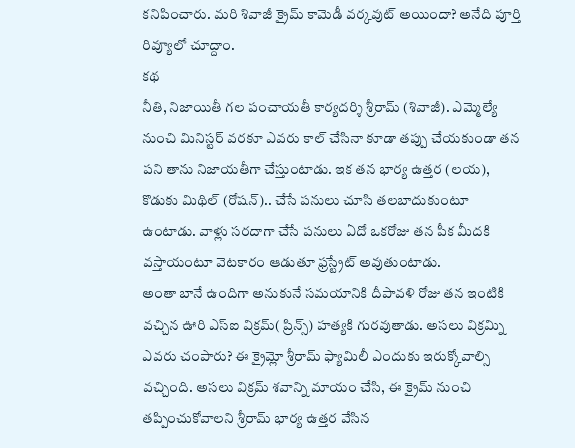కనిపించారు. మరి శివాజీ క్రైమ్ కామెడీ వర్కవుట్ అయిందా? అనేది పూర్తి రివ్యూలో చూద్దాం.
కథ
నీతి, నిజాయితీ గల పంచాయతీ కార్యదర్శి శ్రీరామ్ (శివాజీ). ఎమ్మెల్యే నుంచి మినిస్టర్ వరకూ ఎవరు కాల్ చేసినా కూడా తప్పు చేయకుండా తన పని తాను నిజాయతీగా చేస్తుంటాడు. ఇక తన భార్య ఉత్తర (లయ), కొడుకు మిథిల్ (రోషన్).. చేసే పనులు చూసి తలబాదుకుంటూ ఉంటాడు. వాళ్లు సరదాగా చేసే పనులు ఏదో ఒకరోజు తన పీక మీదకి వస్తాయంటూ వెటకారం ఆడుతూ ఫ్రస్ట్రేట్ అవుతుంటాడు.
అంతా బానే ఉందిగా అనుకునే సమయానికి దీపావళి రోజు తన ఇంటికి వచ్చిన ఊరి ఎస్ఐ విక్రమ్( ప్రిన్స్) హత్యకి గురవుతాడు. అసలు విక్రమ్ని ఎవరు చంపారు? ఈ క్రైమ్లో శ్రీరామ్ ఫ్యామిలీ ఎందుకు ఇరుక్కోవాల్సి వచ్చింది. అసలు విక్రమ్ శవాన్ని మాయం చేసి, ఈ క్రైమ్ నుంచి తప్పించుకోవాలని శ్రీరామ్ భార్య ఉత్తర వేసిన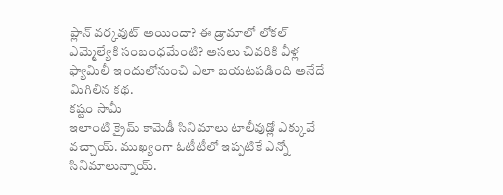ప్లాన్ వర్కవుట్ అయిందా? ఈ డ్రామాలో లోకల్ ఎమ్మెల్యేకి సంబంధమేంటి? అసలు చివరికి వీళ్ల ఫ్యామిలీ ఇందులోనుంచి ఎలా బయటపడింది అనేదే మిగిలిన కథ.
కష్టం సామీ
ఇలాంటి క్రైమ్ కామెడీ సినిమాలు టాలీవుడ్లో ఎక్కువే వచ్చాయ్. ముఖ్యంగా ఓటీటీలో ఇప్పటికే ఎన్నో సినిమాలున్నాయ్.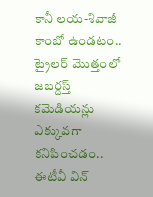కానీ లయ-శివాజీ కాంబో ఉండటం.. ట్రైలర్ మొత్తంలో జబర్దస్త్ కమెడియన్లు ఎక్కువగా కనిపించడం.. ఈటీవీ విన్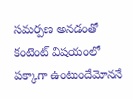సమర్పణ అనడంతో కంటెంట్ విషయంలో పక్కాగా ఉంటుందేమోననే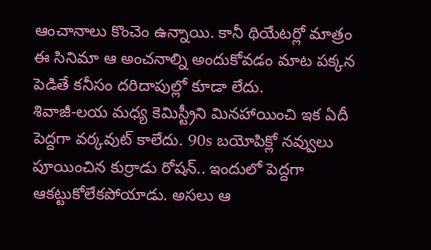ఆంచానాలు కొంచెం ఉన్నాయి. కానీ థియేటర్లో మాత్రం ఈ సినిమా ఆ అంచనాల్ని అందుకోవడం మాట పక్కన పెడితే కనీసం దరిదాపుల్లో కూడా లేదు.
శివాజీ-లయ మధ్య కెమిస్ట్రీని మినహాయించి ఇక ఏదీ పెద్దగా వర్కవుట్ కాలేదు. 90s బయోపిక్లో నవ్వులు పూయించిన కుర్రాడు రోషన్.. ఇందులో పెద్దగా ఆకట్టుకోలేకపోయాడు. అసలు ఆ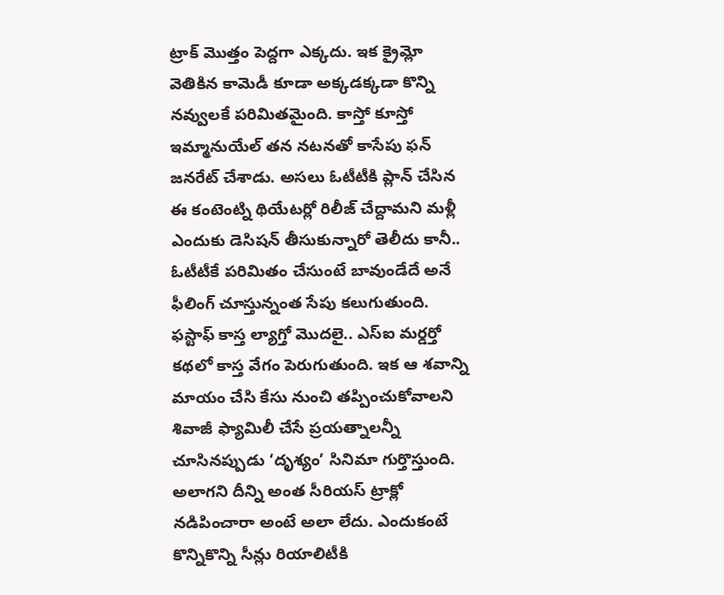ట్రాక్ మొత్తం పెద్దగా ఎక్కదు. ఇక క్రైమ్లో వెతికిన కామెడీ కూడా అక్కడక్కడా కొన్ని నవ్వులకే పరిమితమైంది. కాస్తో కూస్తో ఇమ్మానుయేల్ తన నటనతో కాసేపు ఫన్ జనరేట్ చేశాడు. అసలు ఓటీటీకి ప్లాన్ చేసిన ఈ కంటెంట్ని థియేటర్లో రిలీజ్ చేద్దామని మళ్లీ ఎందుకు డెసిషన్ తీసుకున్నారో తెలీదు కానీ.. ఓటీటీకే పరిమితం చేసుంటే బావుండేదే అనే ఫీలింగ్ చూస్తున్నంత సేపు కలుగుతుంది.
ఫస్టాఫ్ కాస్త ల్యాగ్తో మొదలై.. ఎస్ఐ మర్డర్తో కథలో కాస్త వేగం పెరుగుతుంది. ఇక ఆ శవాన్ని మాయం చేసి కేసు నుంచి తప్పించుకోవాలని శివాజీ ఫ్యామిలీ చేసే ప్రయత్నాలన్నీ చూసినప్పుడు ‘దృశ్యం’ సినిమా గుర్తొస్తుంది. అలాగని దీన్ని అంత సీరియస్ ట్రాక్లో నడిపించారా అంటే అలా లేదు. ఎందుకంటే కొన్నికొన్ని సీన్లు రియాలిటీకి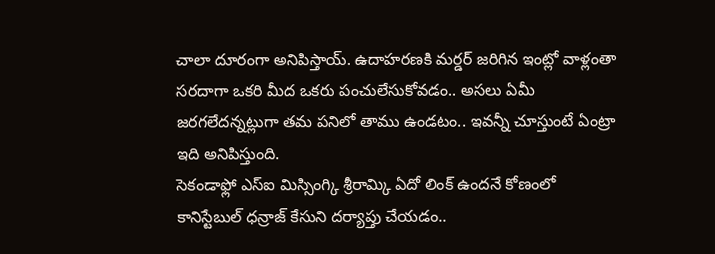చాలా దూరంగా అనిపిస్తాయ్. ఉదాహరణకి మర్డర్ జరిగిన ఇంట్లో వాళ్లంతా సరదాగా ఒకరి మీద ఒకరు పంచులేసుకోవడం.. అసలు ఏమీ జరగలేదన్నట్లుగా తమ పనిలో తాము ఉండటం.. ఇవన్నీ చూస్తుంటే ఏంట్రా ఇది అనిపిస్తుంది.
సెకండాఫ్లో ఎస్ఐ మిస్సింగ్కి శ్రీరామ్కి ఏదో లింక్ ఉందనే కోణంలో కానిస్టేబుల్ ధన్రాజ్ కేసుని దర్యాప్తు చేయడం..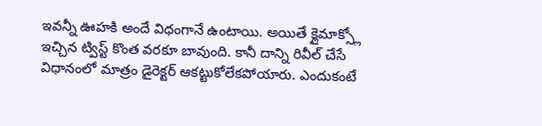ఇవన్నీ ఊహకి అందే విధంగానే ఉంటాయి. అయితే క్లైమాక్స్లో ఇచ్చిన ట్విస్ట్ కొంత వరకూ బావుంది. కానీ దాన్ని రివీల్ చేసే విధానంలో మాత్రం డైరెక్టర్ ఆకట్టుకోలేకపోయారు. ఎందుకంటే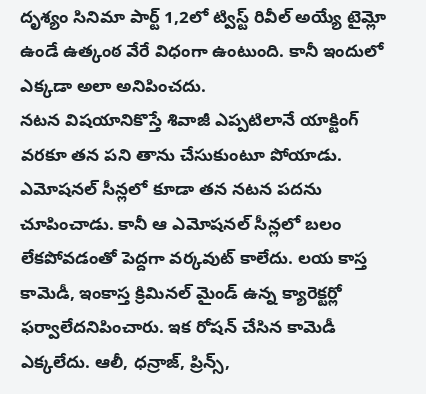దృశ్యం సినిమా పార్ట్ 1,2లో ట్విస్ట్ రివీల్ అయ్యే టైమ్లో ఉండే ఉత్కంఠ వేరే విధంగా ఉంటుంది. కానీ ఇందులో ఎక్కడా అలా అనిపించదు.
నటన విషయానికొస్తే శివాజీ ఎప్పటిలానే యాక్టింగ్ వరకూ తన పని తాను చేసుకుంటూ పోయాడు. ఎమోషనల్ సీన్లలో కూడా తన నటన పదను చూపించాడు. కానీ ఆ ఎమోషనల్ సీన్లలో బలం లేకపోవడంతో పెద్దగా వర్కవుట్ కాలేదు. లయ కాస్త కామెడీ, ఇంకాస్త క్రిమినల్ మైండ్ ఉన్న క్యారెక్టర్లో ఫర్వాలేదనిపించారు. ఇక రోషన్ చేసిన కామెడీ ఎక్కలేదు. ఆలీ, ధన్రాజ్, ప్రిన్స్,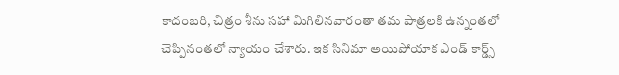కాదంబరి, చిత్రం శీను సహా మిగిలినవారంతా తమ పాత్రలకి ఉన్నంతలో చెప్పినంతలో న్యాయం చేశారు. ఇక సినిమా అయిపోయాక ఎండ్ కార్డ్స్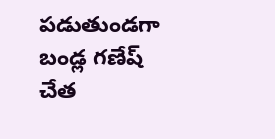పడుతుండగా బండ్ల గణేష్ చేత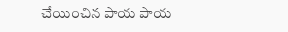చేయించిన పాయ పాయ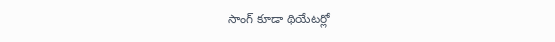సాంగ్ కూడా థియేటర్లో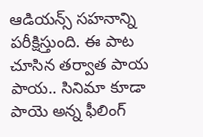ఆడియన్స్ సహనాన్ని పరీక్షిస్తుంది. ఈ పాట చూసిన తర్వాత పాయ పాయ.. సినిమా కూడా పాయె అన్న ఫీలింగ్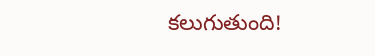కలుగుతుంది!